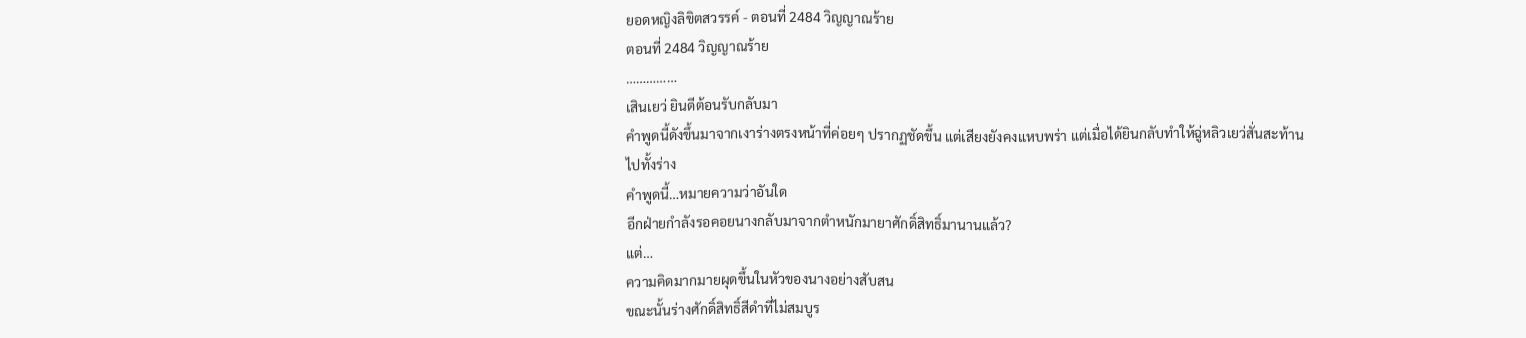ยอดหญิงลิขิตสวรรค์ - ตอนที่ 2484 วิญญาณร้าย
ตอนที่ 2484 วิญญาณร้าย
……………
เสินเยว่ ยินดีต้อนรับกลับมา
คำพูดนี้ดังขึ้นมาจากเงาร่างตรงหน้าที่ค่อยๆ ปรากฏชัดขึ้น แต่เสียงยังคงแหบพร่า แต่เมื่อได้ยินกลับทำให้ฉู่หลิวเยว่สั่นสะท้านไปทั้งร่าง
คำพูดนี้…หมายความว่าอันใด
อีกฝ่ายกำลังรอคอยนางกลับมาจากตำหนักมายาศักดิ์สิทธิ์มานานแล้ว?
แต่…
ความคิดมากมายผุดขึ้นในหัวของนางอย่างสับสน
ขณะนั้นร่างศักดิ์สิทธิ์สีดำที่ไม่สมบูร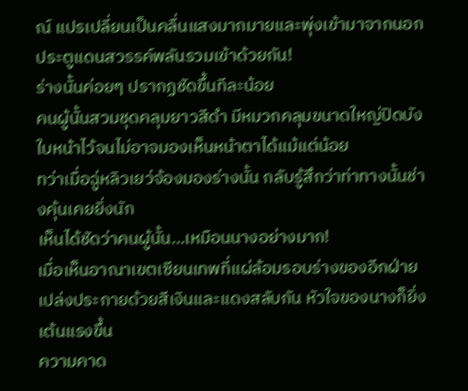ณ์ แปรเปลี่ยนเป็นคลื่นแสงมากมายและพุ่งเข้ามาจากนอกประตูแดนสวรรค์พลันรวมเข้าด้วยกัน!
ร่างนั้นค่อยๆ ปรากฏชัดขึ้นทีละน้อย
คนผู้นั้นสวมชุดคลุมยาวสีดำ มีหมวกคลุมขนาดใหญ่ปิดบังใบหน้าไว้จนไม่อาจมองเห็นหน้าตาได้แม้แต่น้อย
ทว่าเมื่อฉู่หลิวเยว่จ้องมองร่างนั้น กลับรู้สึกว่าท่าทางนั้นช่างคุ้นเคยยิ่งนัก
เห็นได้ชัดว่าคนผู้นั้น…เหมือนนางอย่างมาก!
เมื่อเห็นอาณาเขตเซียนเทพที่แผ่ล้อมรอบร่างของอีกฝ่าย เปล่งประกายด้วยสีเงินและแดงสลับกัน หัวใจของนางก็ยิ่งเต้นแรงขึ้น
ความคาด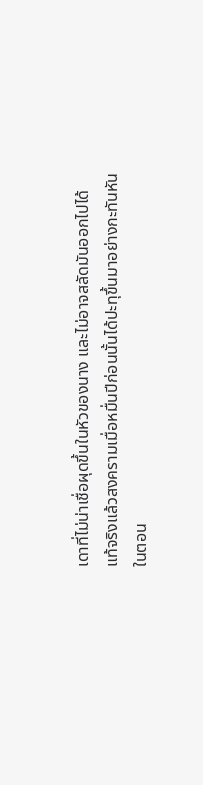เดาที่ไม่น่าเชื่อผุดขึ้นในหัวของนาง และไม่อาจสลัดมันออกไปได้
แท้จริงแล้วสงครามเมื่อหมื่นปีก่อนนั้นได้ปะทุขึ้นมาอย่างกะทันหัน
ในตอน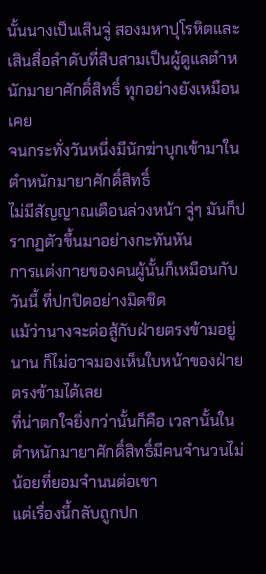นั้นนางเป็นเสินจู่ สองมหาปุโรหิตและเสินสื่อลำดับที่สิบสามเป็นผู้ดูแลตำหนักมายาศักดิ์สิทธิ์ ทุกอย่างยังเหมือนเคย
จนกระทั่งวันหนึ่งมีนักฆ่าบุกเข้ามาในตำหนักมายาศักดิ์สิทธิ์
ไม่มีสัญญาณเตือนล่วงหน้า จู่ๆ มันก็ปรากฏตัวขึ้นมาอย่างกะทันหัน
การแต่งกายของคนผู้นั้นก็เหมือนกับวันนี้ ที่ปกปิดอย่างมิดชิด
แม้ว่านางจะต่อสู้กับฝ่ายตรงข้ามอยู่นาน ก็ไม่อาจมองเห็นใบหน้าของฝ่ายตรงข้ามได้เลย
ที่น่าตกใจยิ่งกว่านั้นก็คือ เวลานั้นในตำหนักมายาศักดิ์สิทธิ์มีคนจำนวนไม่น้อยที่ยอมจำนนต่อเขา
แต่เรื่องนี้กลับถูกปก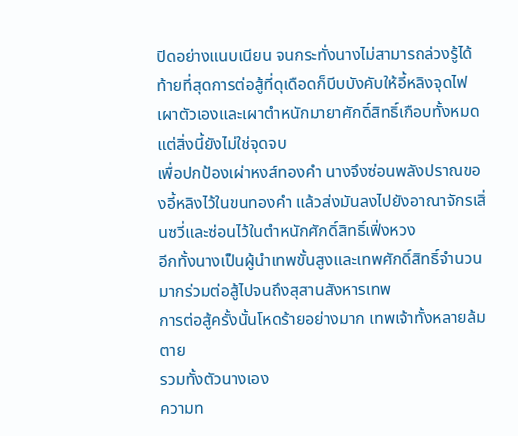ปิดอย่างแนบเนียน จนกระทั่งนางไม่สามารถล่วงรู้ได้
ท้ายที่สุดการต่อสู้ที่ดุเดือดก็บีบบังคับให้อี้หลิงจุดไฟเผาตัวเองและเผาตำหนักมายาศักดิ์สิทธิ์เกือบทั้งหมด
แต่สิ่งนี้ยังไม่ใช่จุดจบ
เพื่อปกป้องเผ่าหงส์ทองคำ นางจึงซ่อนพลังปราณของอี้หลิงไว้ในขนทองคำ แล้วส่งมันลงไปยังอาณาจักรเสิ่นซวี่และซ่อนไว้ในตำหนักศักดิ์สิทธิ์เฟิ่งหวง
อีกทั้งนางเป็นผู้นำเทพขั้นสูงและเทพศักดิ์สิทธิ์จำนวนมากร่วมต่อสู้ไปจนถึงสุสานสังหารเทพ
การต่อสู้ครั้งนั้นโหดร้ายอย่างมาก เทพเจ้าทั้งหลายล้มตาย
รวมทั้งตัวนางเอง
ความท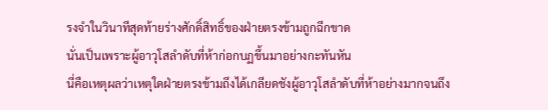รงจำในวินาทีสุดท้ายร่างศักดิ์สิทธิ์ของฝ่ายตรงข้ามถูกฉีกขาด
นั่นเป็นเพราะผู้อาวุโสลำดับที่ห้าก่อกบฏขึ้นมาอย่างกะทันหัน
นี่คือเหตุผลว่าเหตุใดฝ่ายตรงข้ามถึงได้เกลียดชังผู้อาวุโสลำดับที่ห้าอย่างมากจนถึง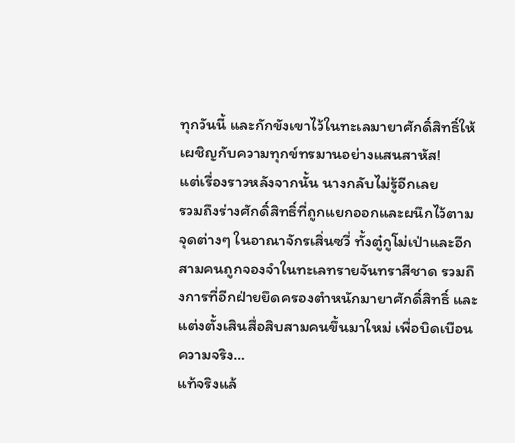ทุกวันนี้ และกักขังเขาไว้ในทะเลมายาศักดิ์สิทธิ์ให้เผชิญกับความทุกข์ทรมานอย่างแสนสาหัส!
แต่เรื่องราวหลังจากนั้น นางกลับไม่รู้อีกเลย
รวมถึงร่างศักดิ์สิทธิ์ที่ถูกแยกออกและผนึกไว้ตามจุดต่างๆ ในอาณาจักรเสิ่นซวี่ ทั้งตู๋กูโม่เป่าและอีกสามคนถูกจองจำในทะเลทรายจันทราสีชาด รวมถึงการที่อีกฝ่ายยึดครองตำหนักมายาศักดิ์สิทธิ์ และแต่งตั้งเสินสื่อสิบสามคนขึ้นมาใหม่ เพื่อบิดเบือนความจริง…
แท้จริงแล้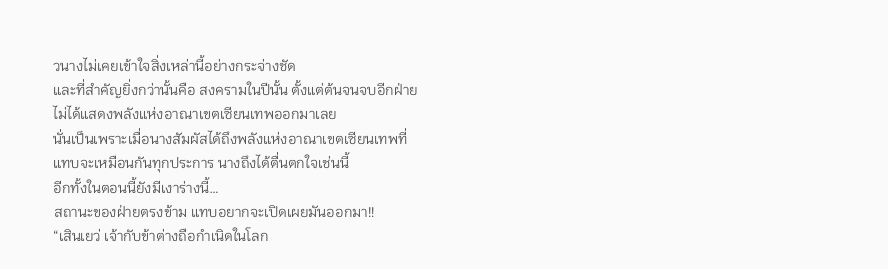วนางไม่เคยเข้าใจสิ่งเหล่านี้อย่างกระจ่างชัด
และที่สำคัญยิ่งกว่านั้นคือ สงครามในปีนั้น ตั้งแต่ต้นจนจบอีกฝ่ายไม่ได้แสดงพลังแห่งอาณาเขตเซียนเทพออกมาเลย
นั่นเป็นเพราะเมื่อนางสัมผัสได้ถึงพลังแห่งอาณาเขตเซียนเทพที่แทบจะเหมือนกันทุกประการ นางถึงได้ตื่นตกใจเช่นนี้
อีกทั้งในตอนนี้ยังมีเงาร่างนี้…
สถานะของฝ่ายตรงข้าม แทบอยากจะเปิดเผยมันออกมา!!
“เสินเยว่ เจ้ากับข้าต่างถือกำเนิดในโลก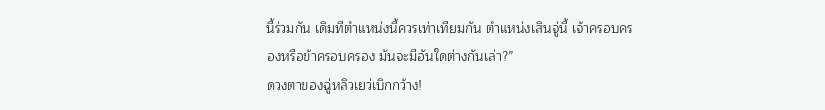นี้ร่วมกัน เดิมทีตำแหน่งนี้ควรเท่าเทียมกัน ตำแหน่งเสินจู่นี้ เจ้าครอบครองหรือข้าครอบครอง มันจะมีอันใดต่างกันเล่า?”
ดวงตาของฉู่หลิวเยว่เบิกกว้าง!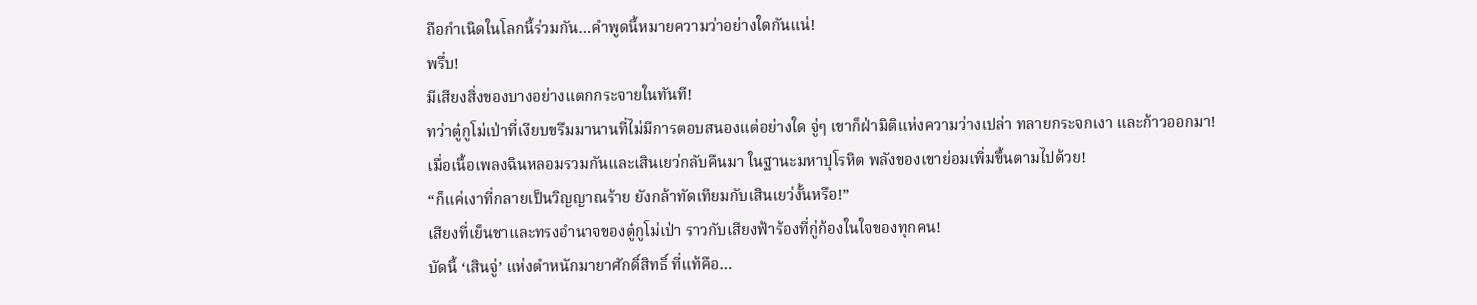ถือกำเนิดในโลกนี้ร่วมกัน…คำพูดนี้หมายความว่าอย่างใดกันแน่!
พรึ่บ!
มีเสียงสิ่งของบางอย่างแตกกระจายในทันที!
ทว่าตู๋กูโม่เป่าที่เงียบขรึมมานานที่ไม่มีการตอบสนองแต่อย่างใด จู่ๆ เขาก็ฝ่ามิติแห่งความว่างเปล่า ทลายกระจกเงา และก้าวออกมา!
เมื่อเนื้อเพลงฉินหลอมรวมกันและเสินเยว่กลับคืนมา ในฐานะมหาปุโรหิต พลังของเขาย่อมเพิ่มขึ้นตามไปด้วย!
“ก็แค่เงาที่กลายเป็นวิญญาณร้าย ยังกล้าทัดเทียมกับเสินเยว่งั้นหรือ!”
เสียงที่เย็นชาและทรงอำนาจของตู๋กูโม่เป่า ราวกับเสียงฟ้าร้องที่กู่ก้องในใจของทุกคน!
บัดนี้ ‘เสินจู่’ แห่งตำหนักมายาศักดิ์สิทธิ์ ที่แท้คือ…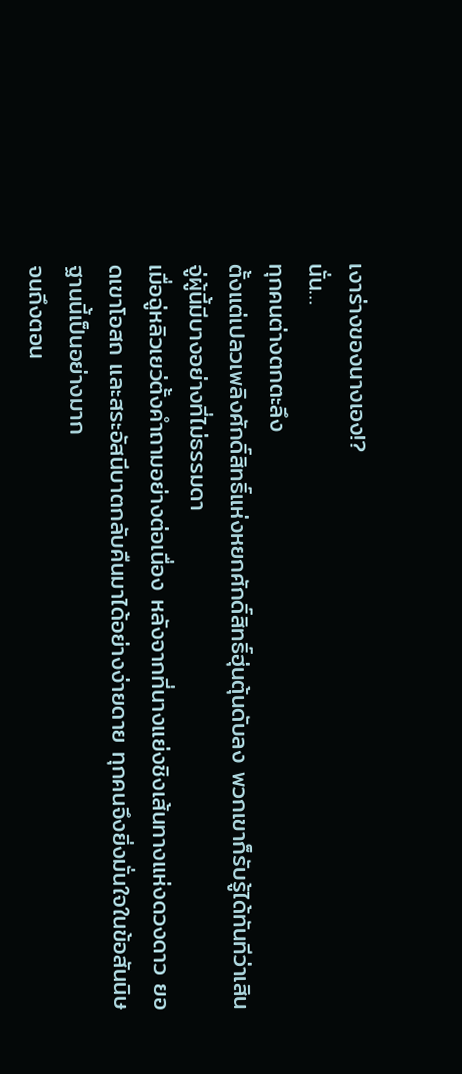เงาร่างของนางเอง!?
นั่น…
ทุกคนต่างตกตะลึง
ตั้งแต่เปลวเพลิงศักดิ์สิทธิ์แห่งหยกศักดิ์สิทธิ์ฮุ่นตุ้นดับลง พวกเขาก็รับรู้ได้ทันทีว่าเสินจู่ผู้นี้มีบางอย่างที่ไม่ธรรมดา
เมื่อฉู่หลิวเยว่ตั้งคำถามอย่างต่อเนื่อง หลังจากที่นางแย่งชิงเส้นทางแห่งดวงดาว ยอดเขาโอสถ และสระอัสนีบาตกลับคืนมาได้อย่างง่ายดาย ทุกคนจึงยิ่งมั่นใจในข้อสันนิษฐานนี้เป็นอย่างมาก
จนถึงตอน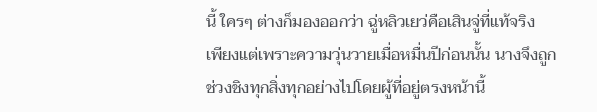นี้ ใครๆ ต่างก็มองออกว่า ฉู่หลิวเยว่คือเสินจู่ที่แท้จริง
เพียงแต่เพราะความวุ่นวายเมื่อหมื่นปีก่อนนั้น นางจึงถูกช่วงชิงทุกสิ่งทุกอย่างไปโดยผู้ที่อยู่ตรงหน้านี้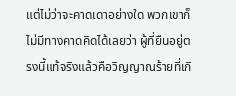แต่ไม่ว่าจะคาดเดาอย่างใด พวกเขาก็ไม่มีทางคาดคิดได้เลยว่า ผู้ที่ยืนอยู่ตรงนี้แท้จริงแล้วคือวิญญาณร้ายที่เกิ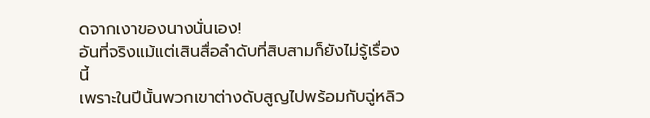ดจากเงาของนางนั่นเอง!
อันที่จริงแม้แต่เสินสื่อลำดับที่สิบสามก็ยังไม่รู้เรื่องนี้
เพราะในปีนั้นพวกเขาต่างดับสูญไปพร้อมกับฉู่หลิว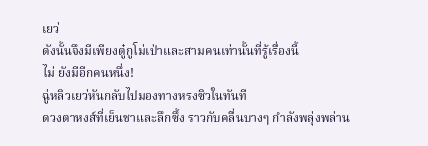เยว่
ดังนั้นจึงมีเพียงตู๋กูโม่เป่าและสามคนเท่านั้นที่รู้เรื่องนี้
ไม่ ยังมีอีกคนหนึ่ง!
ฉู่หลิวเยว่หันกลับไปมองทางหรงซิวในทันที
ดวงตาหงส์ที่เย็นชาและลึกซึ้ง ราวกับคลื่นบางๆ กำลังพลุ่งพล่าน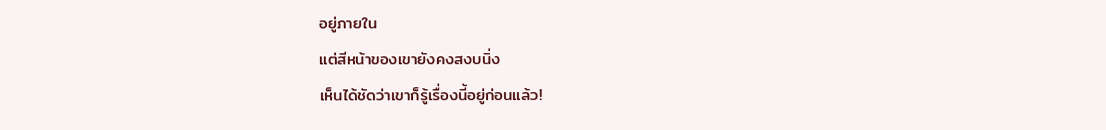อยู่ภายใน
แต่สีหน้าของเขายังคงสงบนิ่ง
เห็นได้ชัดว่าเขาก็รู้เรื่องนี้อยู่ก่อนแล้ว!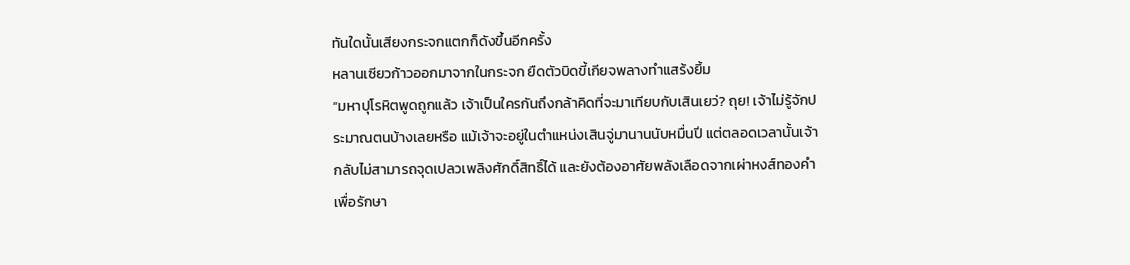ทันใดนั้นเสียงกระจกแตกก็ดังขึ้นอีกครั้ง
หลานเซียวก้าวออกมาจากในกระจก ยืดตัวบิดขี้เกียจพลางทำแสร้งยิ้ม
“มหาปุโรหิตพูดถูกแล้ว เจ้าเป็นใครกันถึงกล้าคิดที่จะมาเทียบกับเสินเยว่? ถุย! เจ้าไม่รู้จักประมาณตนบ้างเลยหรือ แม้เจ้าจะอยู่ในตำแหน่งเสินจู่มานานนับหมื่นปี แต่ตลอดเวลานั้นเจ้ากลับไม่สามารถจุดเปลวเพลิงศักดิ์สิทธิ์ได้ และยังต้องอาศัยพลังเลือดจากเผ่าหงส์ทองคำเพื่อรักษา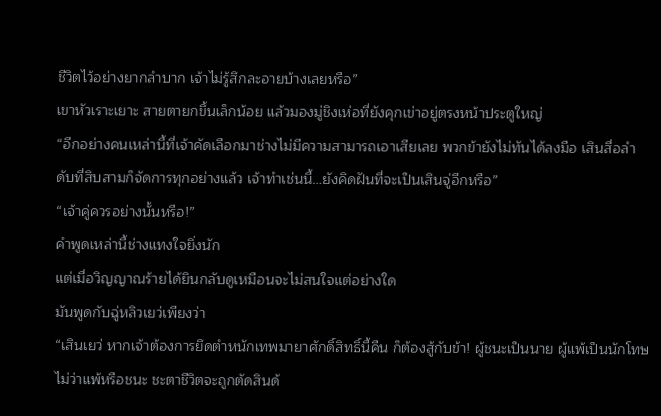ชีวิตไว้อย่างยากลำบาก เจ้าไม่รู้สึกละอายบ้างเลยหรือ”
เขาหัวเราะเยาะ สายตายกขึ้นเล็กน้อย แล้วมองมู่ชิงเห่อที่ยังคุกเข่าอยู่ตรงหน้าประตูใหญ่
“อีกอย่างคนเหล่านี้ที่เจ้าคัดเลือกมาช่างไม่มีความสามารถเอาเสียเลย พวกข้ายังไม่ทันได้ลงมือ เสินสื่อลำดับที่สิบสามก็จัดการทุกอย่างแล้ว เจ้าทำเช่นนี้…ยังคิดฝันที่จะเป็นเสินจู่อีกหรือ”
“เจ้าคู่ควรอย่างนั้นหรือ!”
คำพูดเหล่านี้ช่างแทงใจยิ่งนัก
แต่เมื่อวิญญาณร้ายได้ยินกลับดูเหมือนจะไม่สนใจแต่อย่างใด
มันพูดกับฉู่หลิวเยว่เพียงว่า
“เสินเยว่ หากเจ้าต้องการยึดตำหนักเทพมายาศักดิ์สิทธิ์นี้คืน ก็ต้องสู้กับข้า! ผู้ชนะเป็นนาย ผู้แพ้เป็นนักโทษ ไม่ว่าแพ้หรือชนะ ชะตาชีวิตจะถูกตัดสินด้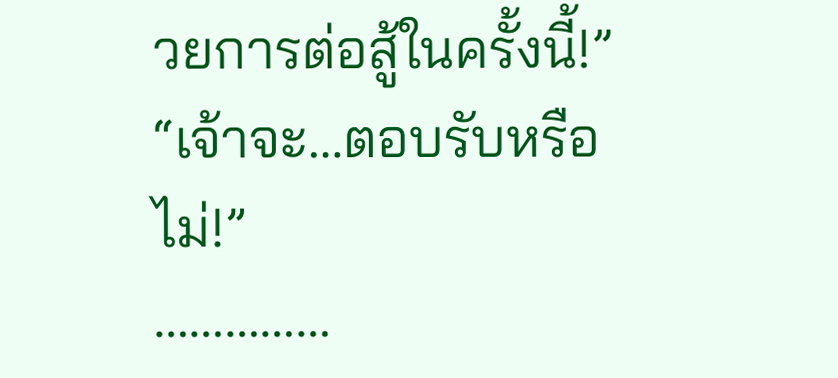วยการต่อสู้ในครั้งนี้!”
“เจ้าจะ…ตอบรับหรือไม่!”
……………